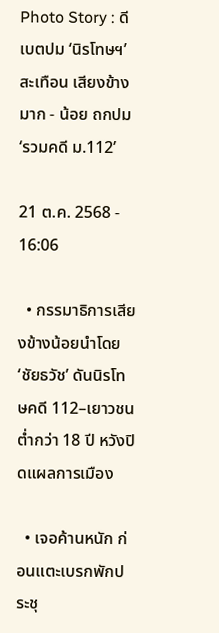Photo Story : ดีเบตปม ‘นิรโทษฯ’ สะเทือน เสียงข้างมาก - น้อย ถกปม ‘รวมคดี ม.112’

21 ต.ค. 2568 - 16:06

  • กรรมาธิการเสียงข้างน้อยนำโดย ‘ชัยธวัช’ ดันนิรโทษคดี 112–เยาวชนต่ำกว่า 18 ปี หวังปิดแผลการเมือง

  • เจอค้านหนัก ก่อนแตะเบรกพักประชุ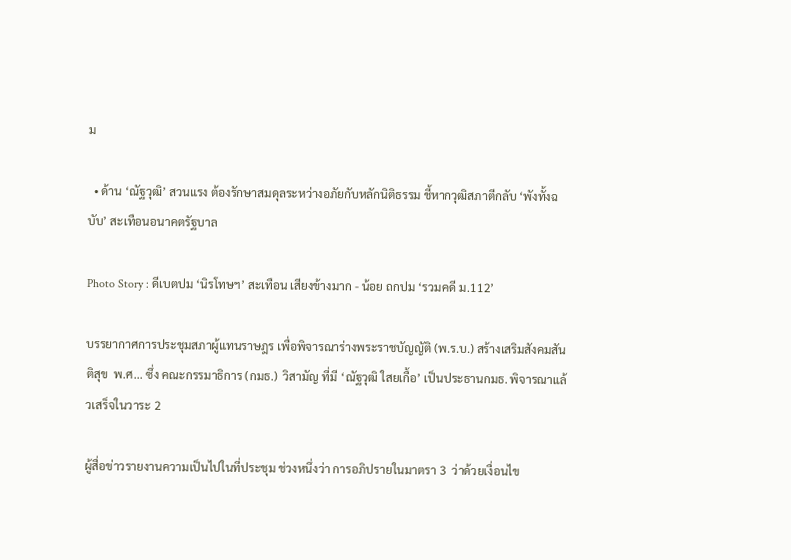ม

  • ด้าน ‘ณัฐวุฒิ’ สวนแรง ต้องรักษาสมดุลระหว่างอภัยกับหลักนิติธรรม ชี้หากวุฒิสภาตีกลับ ‘พังทั้งฉบับ’ สะเทือนอนาคตรัฐบาล

Photo Story : ดีเบตปม ‘นิรโทษฯ’ สะเทือน เสียงข้างมาก - น้อย ถกปม ‘รวมคดี ม.112’

บรรยากาศการประชุมสภาผู้แทนราษฎร เพื่อพิจารณาร่างพระราชบัญญัติ (พ.ร.บ.) สร้างเสริมสังคมสันติสุข  พ.ศ... ซึ่ง คณะกรรมาธิการ (กมธ.)  วิสามัญ ที่มี ‘ณัฐวุฒิ ใสยเกื้อ’ เป็นประธานกมธ. พิจารณาแล้วเสร็จในวาระ 2

ผู้สื่อข่าวรายงานความเป็นไปในที่ประชุม ช่วงหนึ่งว่า การอภิปรายในมาตรา 3  ว่าด้วยเงื่อนไข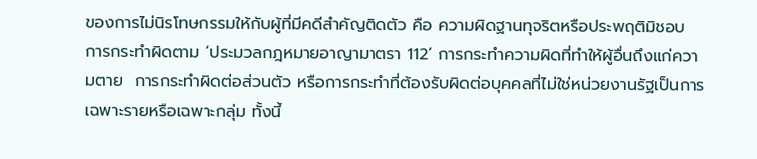ของการไม่นิรโทษกรรมให้กับผู้ที่มีคดีสำคัญติดตัว คือ ความผิดฐานทุจริตหรือประพฤติมิชอบ การกระทำผิดตาม ‘ประมวลกฎหมายอาญามาตรา 112’ การกระทำความผิดที่ทำให้ผู้อื่นถึงแก่ความตาย  การกระทำผิดต่อส่วนตัว หรือการกระทำที่ต้องรับผิดต่อบุคคลที่ไม่ใช่หน่วยงานรัฐเป็นการเฉพาะรายหรือเฉพาะกลุ่ม ทั้งนี้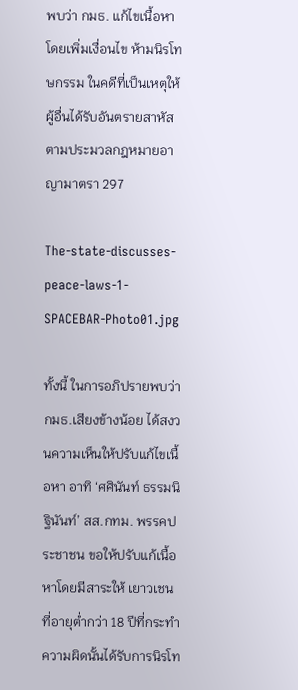พบว่า กมธ. แก้ไขเนื้อหา โดยเพิ่มเงื่อนไข ห้ามนิรโทษกรรม ในคดีที่เป็นเหตุให้ผู้อื่นได้รับอันตรายสาหัสตามประมวลกฎหมายอาญามาตรา 297

The-state-discusses-peace-laws-1-SPACEBAR-Photo01.jpg

ทั้งนี้ ในการอภิปรายพบว่า กมธ.เสียงข้างน้อย ได้สงวนความเห็นให้ปรับแก้ไขเนื้อหา อาทิ ‘ศศินันท์ ธรรมนิฐินันท์’ สส.กทม. พรรคประชาชน ขอให้ปรับแก้เนื้อหาโดยมีสาระให้ เยาวเชนที่อายุต่ำกว่า 18 ปีที่กระทำความผิดนั้นได้รับการนิรโท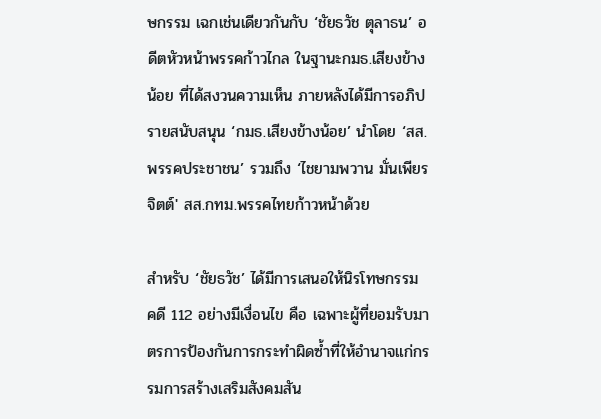ษกรรม เฉกเช่นเดียวกันกับ ‘ชัยธวัช ตุลาธน’ อดีตหัวหน้าพรรคก้าวไกล ในฐานะกมธ.เสียงข้างน้อย ที่ได้สงวนความเห็น ภายหลังได้มีการอภิปรายสนับสนุน ‘กมธ.เสียงข้างน้อย’ นำโดย ‘สส.พรรคประชาชน’ รวมถึง ‘ไชยามพวาน มั่นเพียรจิตต์' สส.กทม.พรรคไทยก้าวหน้าด้วย

สำหรับ ‘ชัยธวัช’ ได้มีการเสนอให้นิรโทษกรรม คดี 112 อย่างมีเงื่อนไข คือ เฉพาะผู้ที่ยอมรับมาตรการป้องกันการกระทำผิดซ้ำที่ให้อำนาจแก่กรรมการสร้างเสริมสังคมสัน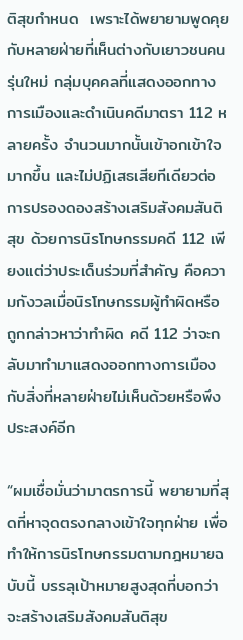ติสุขกำหนด  เพราะได้พยายามพูดคุยกับหลายฝ่ายที่เห็นต่างกับเยาวชนคนรุ่นใหม่ กลุ่มบุคคลที่แสดงออกทางการเมืองและดำเนินคดีมาตรา 112 หลายครั้ง จำนวนมากนั้นเข้าอกเข้าใจมากขึ้น และไม่ปฏิเสธเสียทีเดียวต่อการปรองดองสร้างเสริมสังคมสันติสุข ด้วยการนิรโทษกรรมคดี 112 เพียงแต่ว่าประเด็นร่วมที่สำคัญ คือความกังวลเมื่อนิรโทษกรรมผู้ทำผิดหรือถูกกล่าวหาว่าทำผิด คดี 112 ว่าจะกลับมาทำมาแสดงออกทางการเมืองกับสิ่งที่หลายฝ่ายไม่เห็นด้วยหรือพึงประสงค์อีก

“ผมเชื่อมั่นว่ามาตรการนี้ พยายามที่สุดที่หาจุดตรงกลางเข้าใจทุกฝ่าย เพื่อทำให้การนิรโทษกรรมตามกฎหมายฉบับนี้ บรรลุเป้าหมายสูงสุดที่บอกว่า จะสร้างเสริมสังคมสันติสุข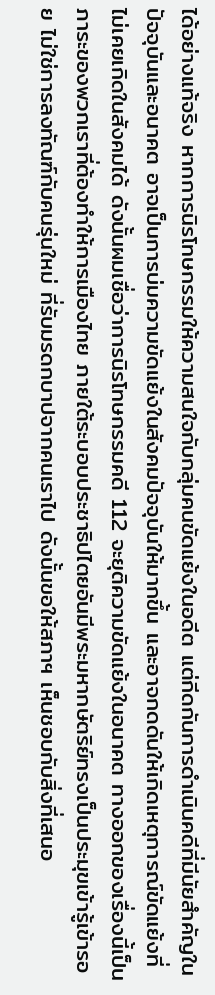ได้อย่างแท้จริง หากการนิรโทษกรรมให้ความสนใจกับกลุ่มคนขัดแย้งในอดีต แต่กีดกันการดำเนินคดีที่มีนัยสำคัญในปัจจุบันและอนาคต อาจเป็นการบ่มความขัดแย้งในสังคมปัจจุบันให้มากขึ้น และอาจกดดันให้เกิดเหตุการณ์ขัดแย้งที่ไม่เคยเกิดในสังคมได้ ดังนั้นผมเชื่อว่าการนิรโทษกรรมคดี 112 จะยุติความขัดแย้งในอนาคต ทางออกของเรื่องนี้เป็นภาระของพวกเราที่ต้องทำให้การเมืองไทย ภายใต้ระบอบประชาธิปไตยอันมีพระมหากษัตริย์ทรงเป็นประมุขเข้ารู้เข้ารอย ไม่ใช่การลงทัณฑ์กับคนรุ่นใหม่ ที่รับมรดกบาปจากคนเราไป ดังนั้นขอให้สภาฯ เห็นชอบกับสิ่งที่เสนอ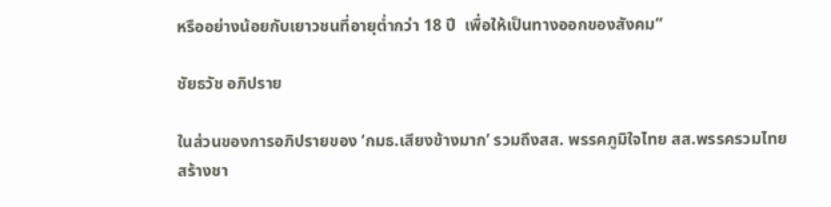หรืออย่างน้อยกับเยาวชนที่อายุต่ำกว่า 18 ปี  เพื่อให้เป็นทางออกของสังคม”

ชัยธวัช อภิปราย

ในส่วนของการอภิปรายของ ‘กมธ.เสียงข้างมาก’ รวมถึงสส. พรรคภูมิใจไทย สส.พรรครวมไทยสร้างชา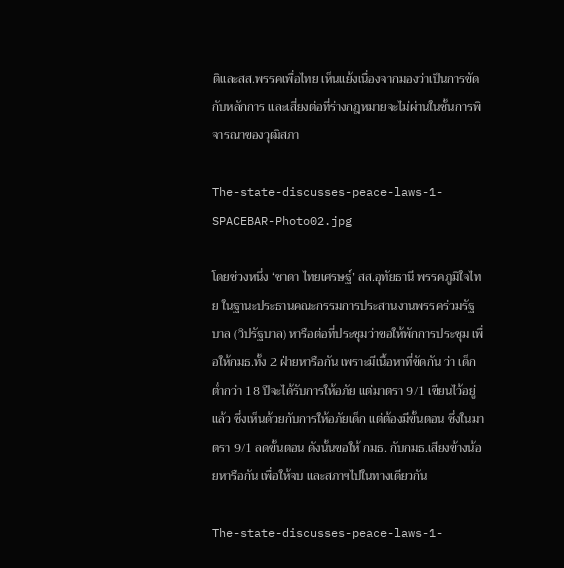ติและสส.พรรคเพื่อไทย เห็นแย้งเนื่องจากมองว่าเป็นการขัดกับหลักการ และเสี่ยงต่อที่ร่างกฎหมายจะไม่ผ่านในชั้นการพิจารณาของวุฒิสภา

The-state-discusses-peace-laws-1-SPACEBAR-Photo02.jpg

โดยช่วงหนึ่ง ‘ชาดา ไทยเศรษฐ์’ สส.อุทัยธานี พรรคภูมิใจไทย ในฐานะประธานคณะกรรมการประสานงานพรรคร่วมรัฐบาล (วิปรัฐบาล) หารือต่อที่ประชุมว่าขอให้พักการประชุม เพื่อให้กมธ.ทั้ง 2 ฝ่ายหารือกัน เพราะมีเนื้อหาที่ขัดกัน ว่า เด็กต่ำกว่า 18 ปีจะได้รับการให้อภัย แต่มาตรา 9/1 เขียนไว้อยู่แล้ว ซึ่งเห็นด้วยกับการให้อภัยเด็ก แต่ต้องมีขั้นตอน ซึ่งในมาตรา 9/1 ลดขั้นตอน ดังนั้นขอให้ กมธ. กับกมธ.เสียงข้างน้อยหารือกัน เพื่อให้จบ และสภาฯไปในทางเดียวกัน

The-state-discusses-peace-laws-1-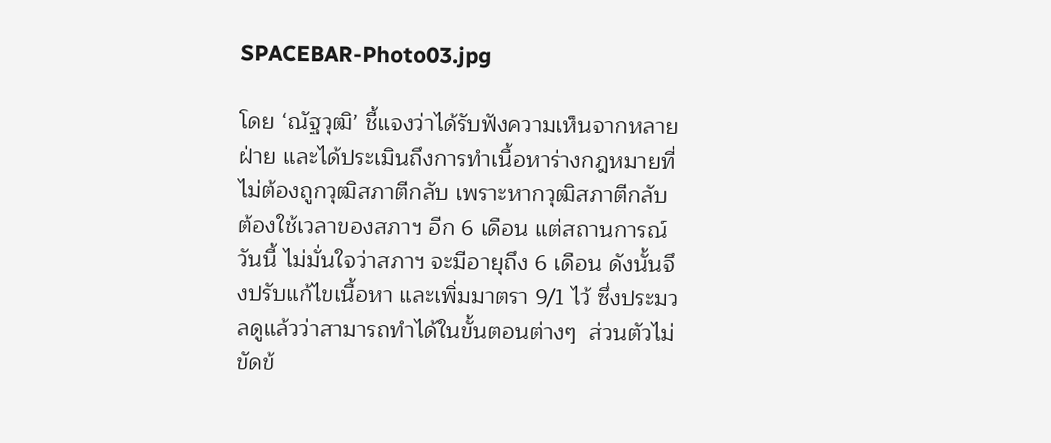SPACEBAR-Photo03.jpg

โดย ‘ณัฐวุฒิ’ ชี้แจงว่าได้รับฟังความเห็นจากหลายฝ่าย และได้ประเมินถึงการทำเนื้อหาร่างกฎหมายที่ไม่ต้องถูกวุฒิสภาตีกลับ เพราะหากวุฒิสภาตีกลับ ต้องใช้เวลาของสภาฯ อีก 6 เดือน แต่สถานการณ์วันนี้ ไม่มั่นใจว่าสภาฯ จะมีอายุถึง 6 เดือน ดังนั้นจึงปรับแก้ไขเนื้อหา และเพิ่มมาตรา 9/1 ไว้ ซึ่งประมวลดูแล้วว่าสามารถทำได้ในขั้นตอนต่างๆ  ส่วนตัวไม่ขัดข้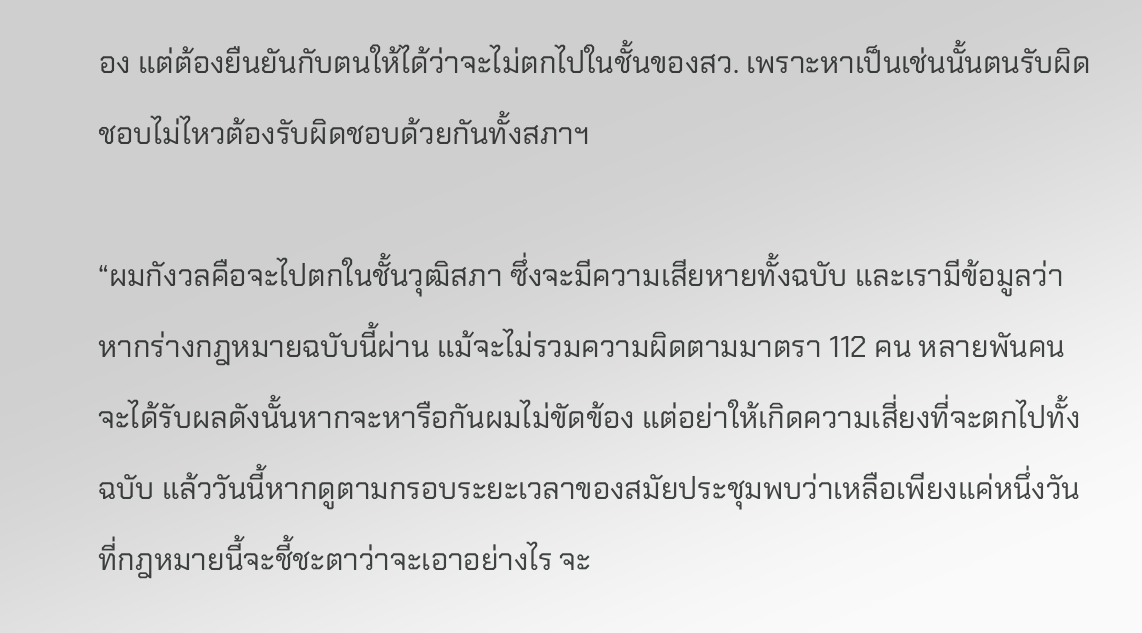อง แต่ต้องยืนยันกับตนให้ได้ว่าจะไม่ตกไปในชั้นของสว. เพราะหาเป็นเช่นนั้นตนรับผิดชอบไม่ไหวต้องรับผิดชอบด้วยกันทั้งสภาฯ

“ผมกังวลคือจะไปตกในชั้นวุฒิสภา ซึ่งจะมีความเสียหายทั้งฉบับ และเรามีข้อมูลว่าหากร่างกฎหมายฉบับนี้ผ่าน แม้จะไม่รวมความผิดตามมาตรา 112 คน หลายพันคนจะได้รับผลดังนั้นหากจะหารือกันผมไม่ขัดข้อง แต่อย่าให้เกิดความเสี่ยงที่จะตกไปทั้งฉบับ แล้ววันนี้หากดูตามกรอบระยะเวลาของสมัยประชุมพบว่าเหลือเพียงแค่หนึ่งวันที่กฎหมายนี้จะชี้ชะตาว่าจะเอาอย่างไร จะ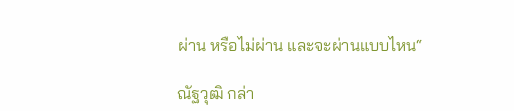ผ่าน หรือไม่ผ่าน และจะผ่านแบบไหน“

ณัฐวุฒิ กล่า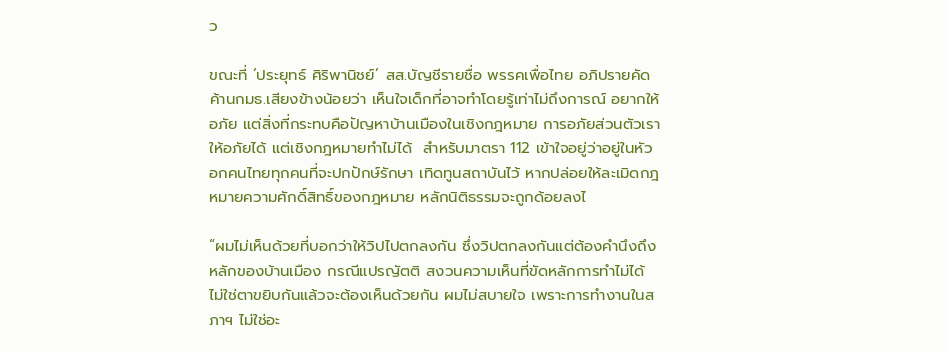ว

ขณะที่ ‘ประยุทธ์ ศิริพานิชย์’ สส.บัญชีรายชื่อ พรรคเพื่อไทย อภิปรายคัดค้านกมธ.เสียงข้างน้อยว่า เห็นใจเด็กที่อาจทำโดยรู้เท่าไม่ถึงการณ์ อยากให้อภัย แต่สิ่งที่กระทบคือปัญหาบ้านเมืองในเชิงกฎหมาย การอภัยส่วนตัวเราให้อภัยได้ แต่เชิงกฎหมายทำไม่ได้  สำหรับมาตรา 112 เข้าใจอยู่ว่าอยู่ในหัวอกคนไทยทุกคนที่จะปกปักษ์รักษา เทิดทูนสถาบันไว้ หากปล่อยให้ละเมิดกฎหมายความศักดิ์สิทธิ์ของกฎหมาย หลักนิติธรรมจะถูกด้อยลงไ

“ผมไม่เห็นด้วยที่บอกว่าให้วิปไปตกลงกัน ซึ่งวิปตกลงกันแต่ต้องคำนึงถึงหลักของบ้านเมือง กรณีแปรญัตติ สงวนความเห็นที่ขัดหลักการทำไม่ได้ ไม่ใช่ตาขยิบกันแล้วจะต้องเห็นด้วยกัน ผมไม่สบายใจ เพราะการทำงานในสภาฯ ไม่ใช่อะ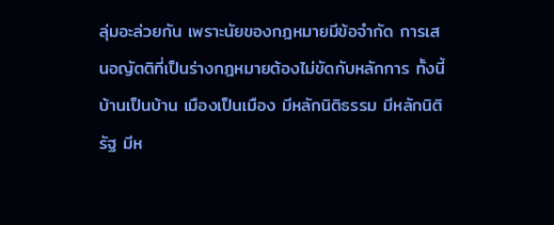ลุ่มอะล่วยกัน เพราะนัยของกฎหมายมีข้อจำกัด การเสนอญัตติที่เป็นร่างกฎหมายต้องไม่ขัดกับหลักการ ทั้งนี้บ้านเป็นบ้าน เมืองเป็นเมือง มีหลักนิติธรรม มีหลักนิติรัฐ มีห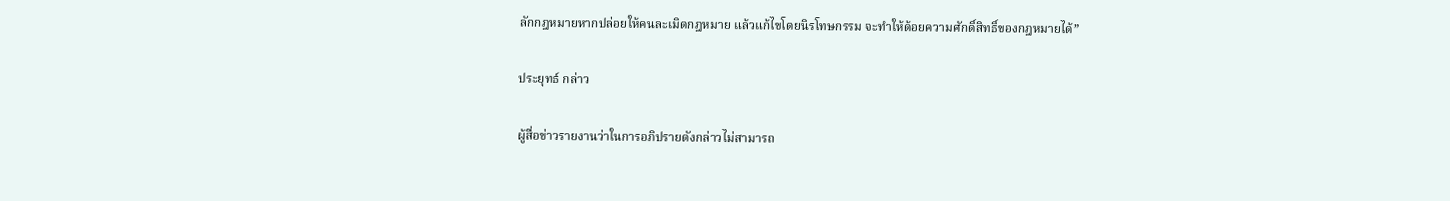ลักกฎหมายหากปล่อยให้คนละเมิดกฎหมาย แล้วแก้ไขโดยนิรโทษกรรม จะทำให้ด้อยความศักดิ์สิทธิ์ของกฎหมายได้”

ประยุทธ์ กล่าว

ผู้สื่อข่าวรายงานว่าในการอภิปรายดังกล่าวไม่สามารถ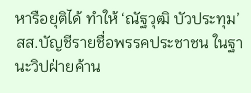หารือยุติได้ ทำให้ ‘ณัฐวุฒิ บัวประทุม’ สส.บัญชีรายชื่อพรรคประชาชน ในฐานะวิปฝ่ายค้าน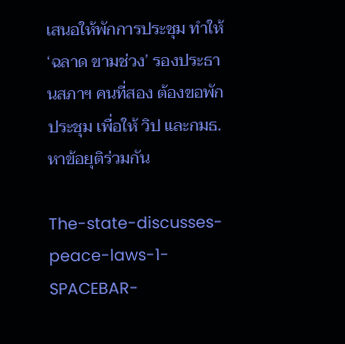เสนอให้พักการประชุม ทำให้ ‘ฉลาด ขามช่วง’ รองประธานสภาฯ คนที่สอง ต้องขอพักประชุม เพื่อให้ วิป และกมธ.หาข้อยุติร่วมกัน

The-state-discusses-peace-laws-1-SPACEBAR-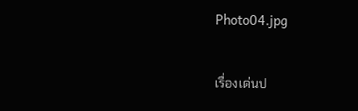Photo04.jpg

เรื่องเด่นป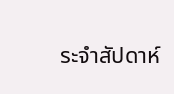ระจำสัปดาห์